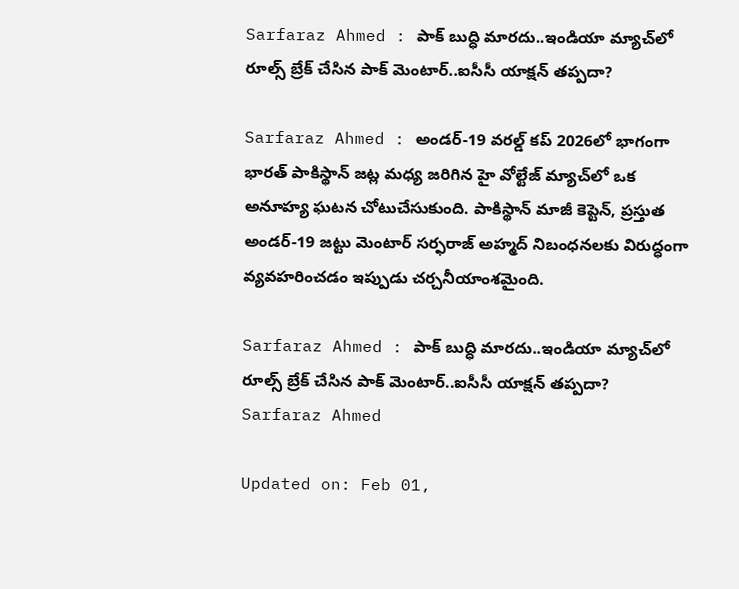Sarfaraz Ahmed : పాక్ బుద్ధి మారదు..ఇండియా మ్యాచ్‌లో రూల్స్ బ్రేక్ చేసిన పాక్ మెంటార్..ఐసీసీ యాక్షన్ తప్పదా?

Sarfaraz Ahmed : అండర్-19 వరల్డ్ కప్ 2026లో భాగంగా భారత్ పాకిస్థాన్ జట్ల మధ్య జరిగిన హై వోల్టేజ్ మ్యాచ్‌లో ఒక అనూహ్య ఘటన చోటుచేసుకుంది. పాకిస్థాన్ మాజీ కెప్టెన్, ప్రస్తుత అండర్-19 జట్టు మెంటార్ సర్ఫరాజ్ అహ్మద్ నిబంధనలకు విరుద్ధంగా వ్యవహరించడం ఇప్పుడు చర్చనీయాంశమైంది.

Sarfaraz Ahmed : పాక్ బుద్ధి మారదు..ఇండియా మ్యాచ్‌లో రూల్స్ బ్రేక్ చేసిన పాక్ మెంటార్..ఐసీసీ యాక్షన్ తప్పదా?
Sarfaraz Ahmed

Updated on: Feb 01,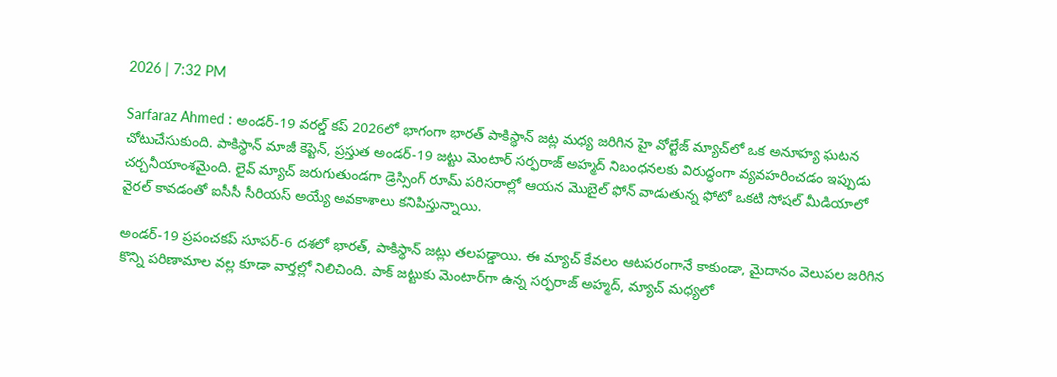2026 | 7:32 PM

Sarfaraz Ahmed : అండర్-19 వరల్డ్ కప్ 2026లో భాగంగా భారత్ పాకిస్థాన్ జట్ల మధ్య జరిగిన హై వోల్టేజ్ మ్యాచ్‌లో ఒక అనూహ్య ఘటన చోటుచేసుకుంది. పాకిస్థాన్ మాజీ కెప్టెన్, ప్రస్తుత అండర్-19 జట్టు మెంటార్ సర్ఫరాజ్ అహ్మద్ నిబంధనలకు విరుద్ధంగా వ్యవహరించడం ఇప్పుడు చర్చనీయాంశమైంది. లైవ్ మ్యాచ్ జరుగుతుండగా డ్రెస్సింగ్ రూమ్ పరిసరాల్లో ఆయన మొబైల్ ఫోన్ వాడుతున్న ఫోటో ఒకటి సోషల్ మీడియాలో వైరల్ కావడంతో ఐసీసీ సీరియస్ అయ్యే అవకాశాలు కనిపిస్తున్నాయి.

అండర్-19 ప్రపంచకప్ సూపర్-6 దశలో భారత్, పాకిస్థాన్ జట్లు తలపడ్డాయి. ఈ మ్యాచ్ కేవలం ఆటపరంగానే కాకుండా, మైదానం వెలుపల జరిగిన కొన్ని పరిణామాల వల్ల కూడా వార్తల్లో నిలిచింది. పాక్ జట్టుకు మెంటార్‌గా ఉన్న సర్ఫరాజ్ అహ్మద్, మ్యాచ్ మధ్యలో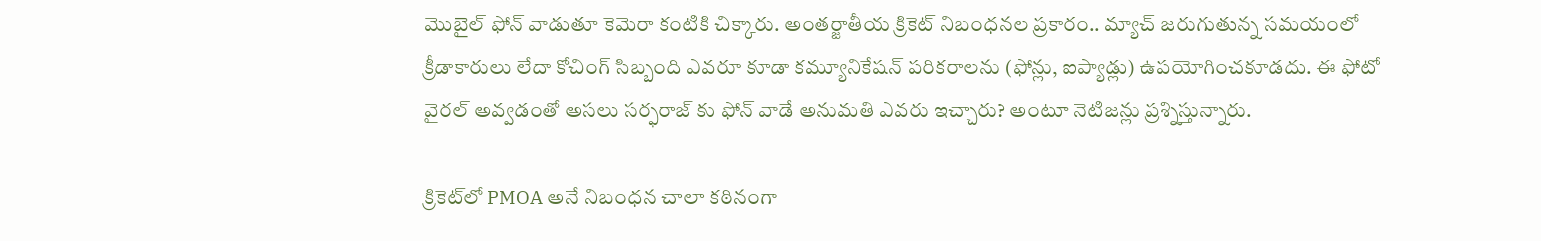మొబైల్ ఫోన్ వాడుతూ కెమెరా కంటికి చిక్కారు. అంతర్జాతీయ క్రికెట్ నిబంధనల ప్రకారం.. మ్యాచ్ జరుగుతున్న సమయంలో క్రీడాకారులు లేదా కోచింగ్ సిబ్బంది ఎవరూ కూడా కమ్యూనికేషన్ పరికరాలను (ఫోన్లు, ఐప్యాడ్లు) ఉపయోగించకూడదు. ఈ ఫోటో వైరల్ అవ్వడంతో అసలు సర్ఫరాజ్ కు ఫోన్ వాడే అనుమతి ఎవరు ఇచ్చారు? అంటూ నెటిజన్లు ప్రశ్నిస్తున్నారు.

క్రికెట్‌లో PMOA అనే నిబంధన చాలా కఠినంగా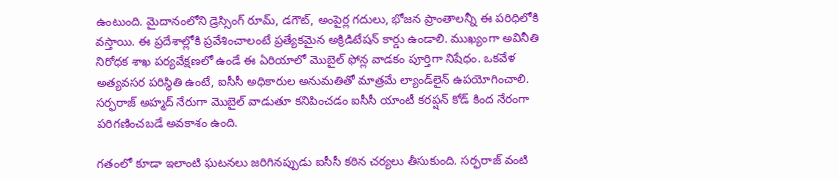ఉంటుంది. మైదానంలోని డ్రెస్సింగ్ రూమ్, డగౌట్, అంపైర్ల గదులు, భోజన ప్రాంతాలన్నీ ఈ పరిధిలోకి వస్తాయి. ఈ ప్రదేశాల్లోకి ప్రవేశించాలంటే ప్రత్యేకమైన అక్రిడిటేషన్ కార్డు ఉండాలి. ముఖ్యంగా అవినీతి నిరోధక శాఖ పర్యవేక్షణలో ఉండే ఈ ఏరియాలో మొబైల్ ఫోన్ల వాడకం పూర్తిగా నిషేధం. ఒకవేళ అత్యవసర పరిస్థితి ఉంటే, ఐసీసీ అధికారుల అనుమతితో మాత్రమే ల్యాండ్‌లైన్ ఉపయోగించాలి. సర్ఫరాజ్ అహ్మద్ నేరుగా మొబైల్ వాడుతూ కనిపించడం ఐసీసీ యాంటీ కరప్షన్ కోడ్ కింద నేరంగా పరిగణించబడే అవకాశం ఉంది.

గతంలో కూడా ఇలాంటి ఘటనలు జరిగినప్పుడు ఐసీసీ కఠిన చర్యలు తీసుకుంది. సర్ఫరాజ్ వంటి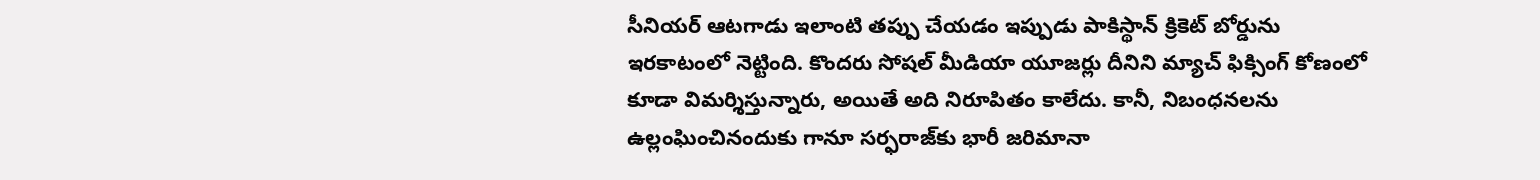సీనియర్ ఆటగాడు ఇలాంటి తప్పు చేయడం ఇప్పుడు పాకిస్థాన్ క్రికెట్ బోర్డును ఇరకాటంలో నెట్టింది. కొందరు సోషల్ మీడియా యూజర్లు దీనిని మ్యాచ్ ఫిక్సింగ్ కోణంలో కూడా విమర్శిస్తున్నారు, అయితే అది నిరూపితం కాలేదు. కానీ, నిబంధనలను ఉల్లంఘించినందుకు గానూ సర్ఫరాజ్‌కు భారీ జరిమానా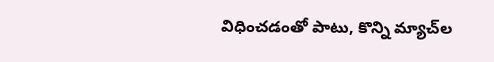విధించడంతో పాటు, కొన్ని మ్యాచ్‌ల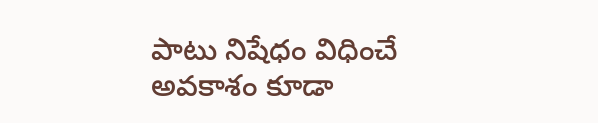పాటు నిషేధం విధించే అవకాశం కూడా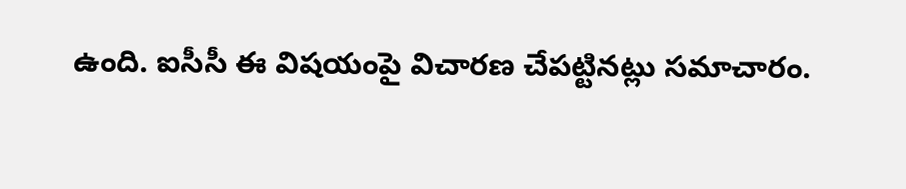ఉంది. ఐసీసీ ఈ విషయంపై విచారణ చేపట్టినట్లు సమాచారం.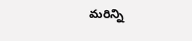మరిన్ని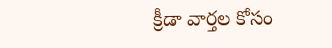క్రీడా వార్తల కోసం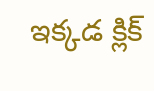ఇక్కడ క్లిక్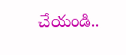చేయండి..